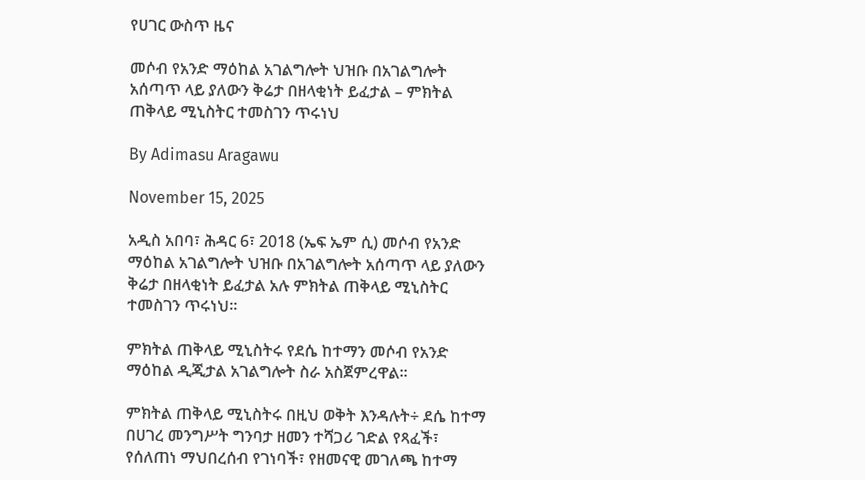የሀገር ውስጥ ዜና

መሶብ የአንድ ማዕከል አገልግሎት ህዝቡ በአገልግሎት አሰጣጥ ላይ ያለውን ቅሬታ በዘላቂነት ይፈታል – ምክትል ጠቅላይ ሚኒስትር ተመስገን ጥሩነህ

By Adimasu Aragawu

November 15, 2025

አዲስ አበባ፣ ሕዳር 6፣ 2018 (ኤፍ ኤም ሲ) መሶብ የአንድ ማዕከል አገልግሎት ህዝቡ በአገልግሎት አሰጣጥ ላይ ያለውን ቅሬታ በዘላቂነት ይፈታል አሉ ምክትል ጠቅላይ ሚኒስትር ተመስገን ጥሩነህ፡፡

ምክትል ጠቅላይ ሚኒስትሩ የደሴ ከተማን መሶብ የአንድ ማዕከል ዲጂታል አገልግሎት ስራ አስጀምረዋል፡፡

ምክትል ጠቅላይ ሚኒስትሩ በዚህ ወቅት እንዳሉት÷ ደሴ ከተማ በሀገረ መንግሥት ግንባታ ዘመን ተሻጋሪ ገድል የጻፈች፣ የሰለጠነ ማህበረሰብ የገነባች፣ የዘመናዊ መገለጫ ከተማ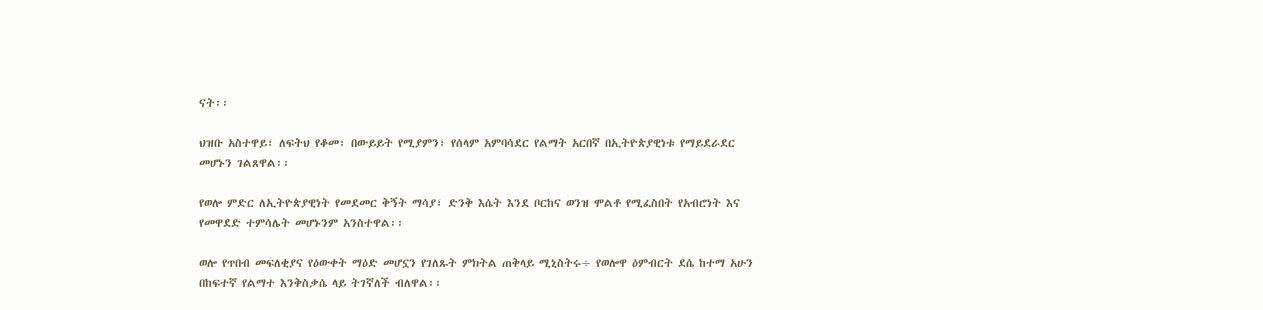ናት፡፡

ህዝቡ አስተዋይ፣ ለፍትህ የቆመ፣ በውይይት የሚያምን፣ የሰላም አምባሳደር የልማት አርበኛ በኢትዮጵያዊነቱ የማይደራደር መሆኑን ገልጸዋል፡፡

የወሎ ምድር ለኢትዮጵያዊነት የመደመር ቅኝት ማሳያ፣ ድንቅ እሴት እንደ ቦርከና ወንዝ ሞልቶ የሚፈስበት የአብሮነት እና የመዋደድ ተምሳሌት መሆኑንም አንስተዋል፡፡

ወሎ የጥበብ መፍለቂያና የዕውቀት ማዕድ መሆኗን የገለጹት ምክትል ጠቅላይ ሚኒስትሩ÷ የወሎዋ ዕምብርት ደሴ ከተማ አሁን በከፍተኛ የልማተ እንቅስቃሴ ላይ ትገኛለች ብለዋል፡፡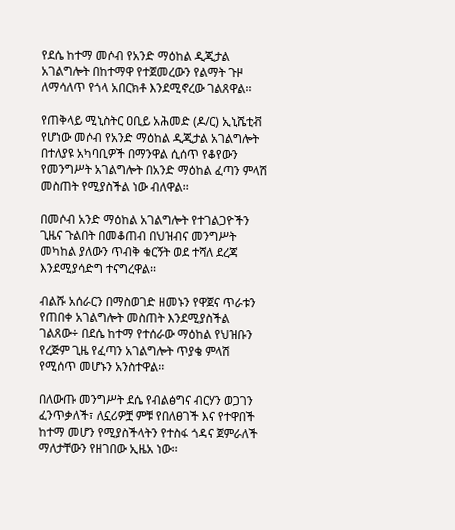የደሴ ከተማ መሶብ የአንድ ማዕከል ዲጂታል አገልግሎት በከተማዋ የተጀመረውን የልማት ጉዞ ለማሳለጥ የጎላ አበርክቶ እንደሚኖረው ገልጸዋል፡፡

የጠቅላይ ሚኒስትር ዐቢይ አሕመድ (ዶ/ር) ኢኒሼቲቭ የሆነው መሶብ የአንድ ማዕከል ዲጂታል አገልግሎት በተለያዩ አካባቢዎች በማንዋል ሲሰጥ የቆየውን የመንግሥት አገልግሎት በአንድ ማዕከል ፈጣን ምላሽ መስጠት የሚያስችል ነው ብለዋል፡፡

በመሶብ አንድ ማዕከል አገልግሎት የተገልጋዮችን ጊዜና ጉልበት በመቆጠብ በህዝብና መንግሥት መካከል ያለውን ጥብቅ ቁርኝት ወደ ተሻለ ደረጃ እንደሚያሳድግ ተናግረዋል፡፡

ብልሹ አሰራርን በማስወገድ ዘመኑን የዋጀና ጥራቱን የጠበቀ አገልግሎት መስጠት እንደሚያስችል ገልጸው÷ በደሴ ከተማ የተሰራው ማዕከል የህዝቡን የረጅም ጊዜ የፈጣን አገልግሎት ጥያቄ ምላሽ የሚሰጥ መሆኑን አንስተዋል፡፡

በለውጡ መንግሥት ደሴ የብልፅግና ብርሃን ወጋገን ፈንጥቃለች፣ ለኗሪዎቿ ምቹ የበለፀገች እና የተዋበች ከተማ መሆን የሚያስችላትን የተስፋ ጎዳና ጀምራለች ማለታቸውን የዘገበው ኢዜአ ነው፡፡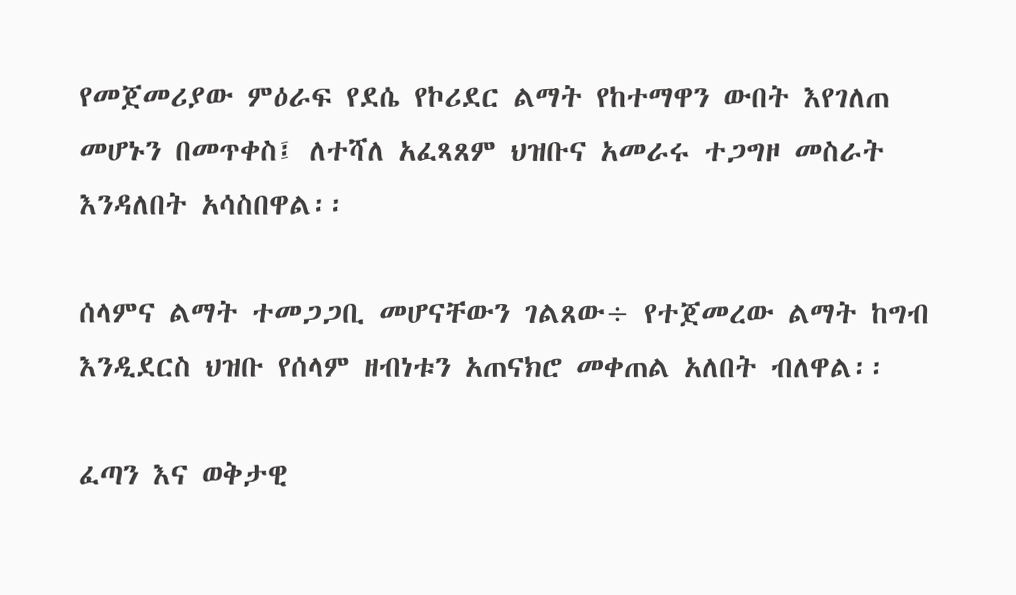የመጀመሪያው ምዕራፍ የደሴ የኮሪደር ልማት የከተማዋን ውበት እየገለጠ መሆኑን በመጥቀስ፤ ለተሻለ አፈጻጸም ህዝቡና አመራሩ ተጋግዞ መስራት እንዳለበት አሳስበዋል፡፡

ሰላምና ልማት ተመጋጋቢ መሆናቸውን ገልጸው÷ የተጀመረው ልማት ከግብ እንዲደርስ ህዝቡ የሰላም ዘብነቱን አጠናክሮ መቀጠል አለበት ብለዋል፡፡

ፈጣን እና ወቅታዊ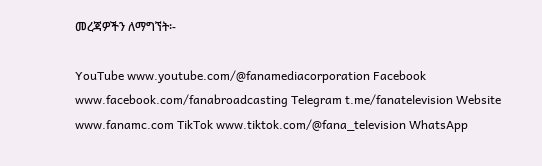መረጃዎችን ለማግኘት፡-

YouTube www.youtube.com/@fanamediacorporation Facebook www.facebook.com/fanabroadcasting Telegram t.me/fanatelevision Website www.fanamc.com TikTok www.tiktok.com/@fana_television WhatsApp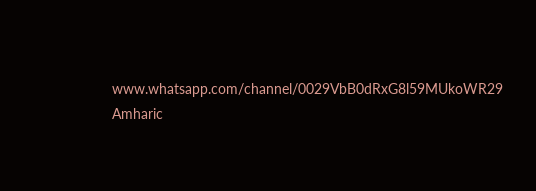www.whatsapp.com/channel/0029VbB0dRxG8l59MUkoWR29 Amharic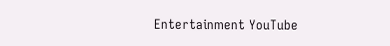Entertainment YouTube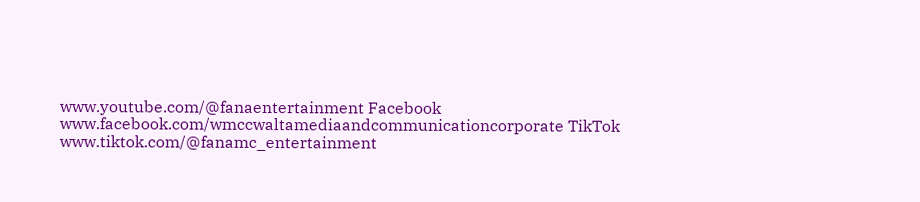www.youtube.com/@fanaentertainment Facebook www.facebook.com/wmccwaltamediaandcommunicationcorporate TikTok www.tiktok.com/@fanamc_entertainment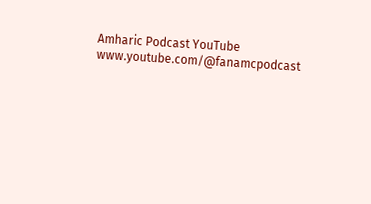Amharic Podcast YouTube www.youtube.com/@fanamcpodcast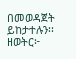በመወዳጀት ይከታተሉን፡፡ ዘወትር፦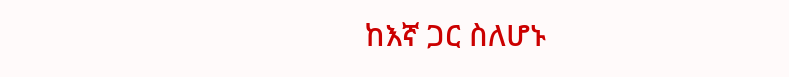ከእኛ ጋር ስለሆኑ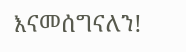እናመሰግናለን!